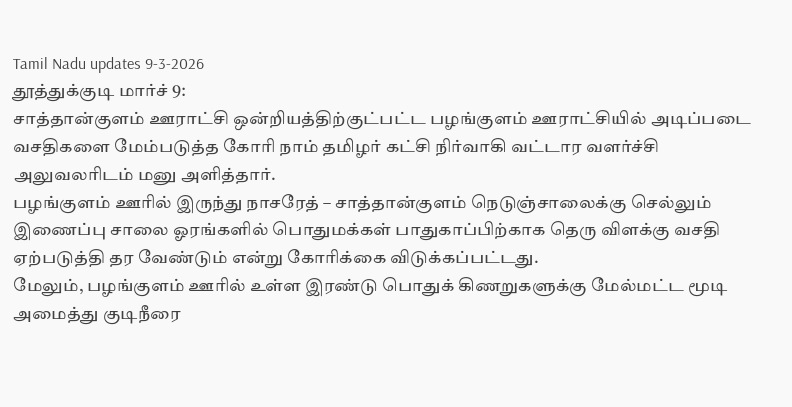Tamil Nadu updates 9-3-2026
தூத்துக்குடி மார்ச் 9:
சாத்தான்குளம் ஊராட்சி ஒன்றியத்திற்குட்பட்ட பழங்குளம் ஊராட்சியில் அடிப்படை வசதிகளை மேம்படுத்த கோரி நாம் தமிழர் கட்சி நிர்வாகி வட்டார வளர்ச்சி அலுவலரிடம் மனு அளித்தார்.
பழங்குளம் ஊரில் இருந்து நாசரேத் – சாத்தான்குளம் நெடுஞ்சாலைக்கு செல்லும் இணைப்பு சாலை ஓரங்களில் பொதுமக்கள் பாதுகாப்பிற்காக தெரு விளக்கு வசதி ஏற்படுத்தி தர வேண்டும் என்று கோரிக்கை விடுக்கப்பட்டது.
மேலும், பழங்குளம் ஊரில் உள்ள இரண்டு பொதுக் கிணறுகளுக்கு மேல்மட்ட மூடி அமைத்து குடிநீரை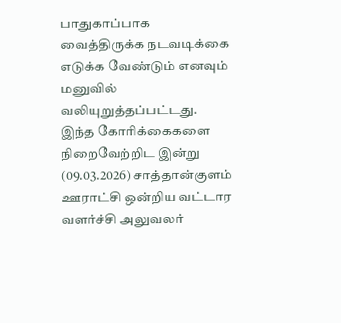பாதுகாப்பாக வைத்திருக்க நடவடிக்கை எடுக்க வேண்டும் எனவும் மனுவில் வலியுறுத்தப்பட்டது.
இந்த கோரிக்கைகளை நிறைவேற்றிட இன்று (09.03.2026) சாத்தான்குளம் ஊராட்சி ஒன்றிய வட்டார வளர்ச்சி அலுவலர்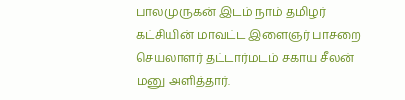பாலமுருகன் இடம் நாம் தமிழர் கட்சியின் மாவட்ட இளைஞர் பாசறை செயலாளர் தட்டார்மடம் சகாய சீலன் மனு அளித்தார்.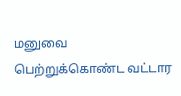மனுவை பெற்றுக்கொண்ட வட்டார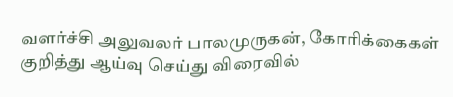வளர்ச்சி அலுவலர் பாலமுருகன், கோரிக்கைகள் குறித்து ஆய்வு செய்து விரைவில்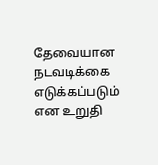தேவையான நடவடிக்கை எடுக்கப்படும் என உறுதி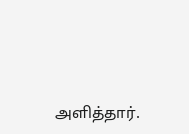அளித்தார்.